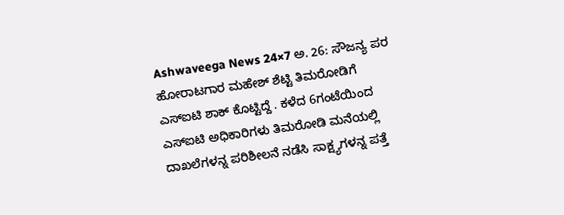Ashwaveega News 24×7 ಅ. 26: ಸೌಜನ್ಯ ಪರ ಹೋರಾಟಗಾರ ಮಹೇಶ್ ಶೆಟ್ಟಿ ತಿಮರೋಡಿಗೆ ಎಸ್ಐಟಿ ಶಾಕ್ ಕೊಟ್ಟಿದ್ದೆ . ಕಳೆದ 6ಗಂಟೆಯಿಂದ ಎಸ್ಐಟಿ ಅಧಿಕಾರಿಗಳು ತಿಮರೋಡಿ ಮನೆಯಲ್ಲಿ ದಾಖಲೆಗಳನ್ನ ಪರಿಶೀಲನೆ ನಡೆಸಿ ಸಾಕ್ಷ್ಯಗಳನ್ನ ಪತ್ತೆ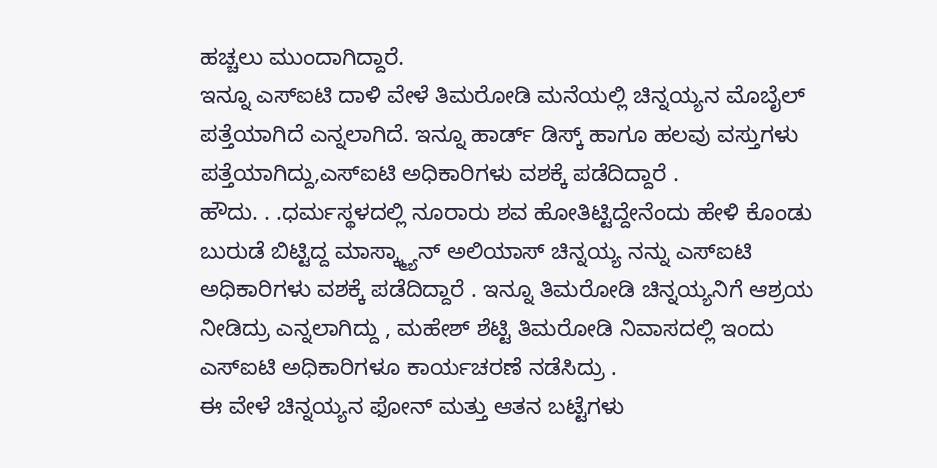ಹಚ್ಚಲು ಮುಂದಾಗಿದ್ದಾರೆ.
ಇನ್ನೂ ಎಸ್ಐಟಿ ದಾಳಿ ವೇಳೆ ತಿಮರೋಡಿ ಮನೆಯಲ್ಲಿ ಚಿನ್ನಯ್ಯನ ಮೊಬೈಲ್ ಪತ್ತೆಯಾಗಿದೆ ಎನ್ನಲಾಗಿದೆ. ಇನ್ನೂ ಹಾರ್ಡ್ ಡಿಸ್ಕ್ ಹಾಗೂ ಹಲವು ವಸ್ತುಗಳು ಪತ್ತೆಯಾಗಿದ್ದು,ಎಸ್ಐಟಿ ಅಧಿಕಾರಿಗಳು ವಶಕ್ಕೆ ಪಡೆದಿದ್ದಾರೆ .
ಹೌದು. . .ಧರ್ಮಸ್ಥಳದಲ್ಲಿ ನೂರಾರು ಶವ ಹೋತಿಟ್ಟಿದ್ದೇನೆಂದು ಹೇಳಿ ಕೊಂಡು ಬುರುಡೆ ಬಿಟ್ಟಿದ್ದ ಮಾಸ್ಕ್ಮ್ಯಾನ್ ಅಲಿಯಾಸ್ ಚಿನ್ನಯ್ಯ ನನ್ನು ಎಸ್ಐಟಿ ಅಧಿಕಾರಿಗಳು ವಶಕ್ಕೆ ಪಡೆದಿದ್ದಾರೆ . ಇನ್ನೂ ತಿಮರೋಡಿ ಚಿನ್ನಯ್ಯನಿಗೆ ಆಶ್ರಯ ನೀಡಿದ್ರು ಎನ್ನಲಾಗಿದ್ದು , ಮಹೇಶ್ ಶೆಟ್ಟಿ ತಿಮರೋಡಿ ನಿವಾಸದಲ್ಲಿ ಇಂದು ಎಸ್ಐಟಿ ಅಧಿಕಾರಿಗಳೂ ಕಾರ್ಯಚರಣೆ ನಡೆಸಿದ್ರು .
ಈ ವೇಳೆ ಚಿನ್ನಯ್ಯನ ಫೋನ್ ಮತ್ತು ಆತನ ಬಟ್ಟೆಗಳು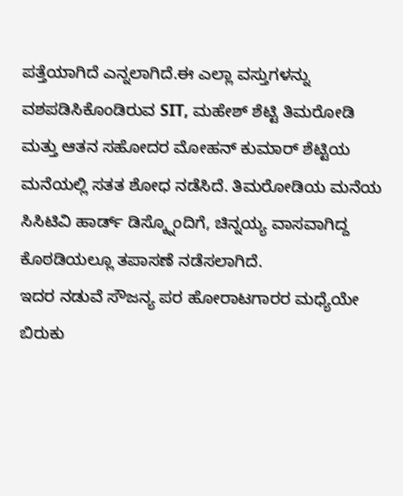ಪತ್ತೆಯಾಗಿದೆ ಎನ್ನಲಾಗಿದೆ.ಈ ಎಲ್ಲಾ ವಸ್ತುಗಳನ್ನು ವಶಪಡಿಸಿಕೊಂಡಿರುವ SIT, ಮಹೇಶ್ ಶೆಟ್ಟಿ ತಿಮರೋಡಿ ಮತ್ತು ಆತನ ಸಹೋದರ ಮೋಹನ್ ಕುಮಾರ್ ಶೆಟ್ಟಿಯ ಮನೆಯಲ್ಲಿ ಸತತ ಶೋಧ ನಡೆಸಿದೆ. ತಿಮರೋಡಿಯ ಮನೆಯ ಸಿಸಿಟಿವಿ ಹಾರ್ಡ್ ಡಿಸ್ಕ್ನೊಂದಿಗೆ, ಚಿನ್ನಯ್ಯ ವಾಸವಾಗಿದ್ದ ಕೊಠಡಿಯಲ್ಲೂ ತಪಾಸಣೆ ನಡೆಸಲಾಗಿದೆ.
ಇದರ ನಡುವೆ ಸೌಜನ್ಯ ಪರ ಹೋರಾಟಗಾರರ ಮಧ್ಯೆಯೇ ಬಿರುಕು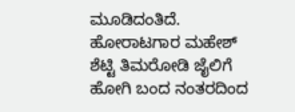ಮೂಡಿದಂತಿದೆ. ಹೋರಾಟಗಾರ ಮಹೇಶ್ ಶೆಟ್ಟಿ ತಿಮರೋಡಿ ಜೈಲಿಗೆ ಹೋಗಿ ಬಂದ ನಂತರದಿಂದ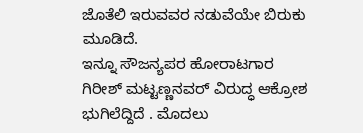ಜೊತೆಲಿ ಇರುವವರ ನಡುವೆಯೇ ಬಿರುಕು ಮೂಡಿದೆ.
ಇನ್ನೂ ಸೌಜನ್ಯಪರ ಹೋರಾಟಗಾರ ಗಿರೀಶ್ ಮಟ್ಟಣ್ಣನವರ್ ವಿರುದ್ಧ ಆಕ್ರೋಶ ಭುಗಿಲೆದ್ದಿದೆ . ಮೊದಲು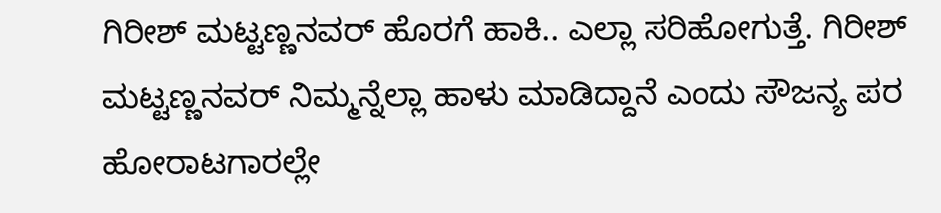ಗಿರೀಶ್ ಮಟ್ಟಣ್ಣನವರ್ ಹೊರಗೆ ಹಾಕಿ.. ಎಲ್ಲಾ ಸರಿಹೋಗುತ್ತೆ. ಗಿರೀಶ್ ಮಟ್ಟಣ್ಣನವರ್ ನಿಮ್ಮನ್ನೆಲ್ಲಾ ಹಾಳು ಮಾಡಿದ್ದಾನೆ ಎಂದು ಸೌಜನ್ಯ ಪರ ಹೋರಾಟಗಾರಲ್ಲೇ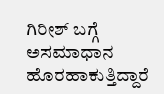ಗಿರೀಶ್ ಬಗ್ಗೆ ಅಸಮಾಧಾನ ಹೊರಹಾಕುತ್ತಿದ್ದಾರೆ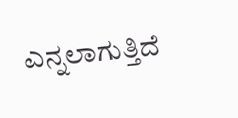ಎನ್ನಲಾಗುತ್ತಿದೆ